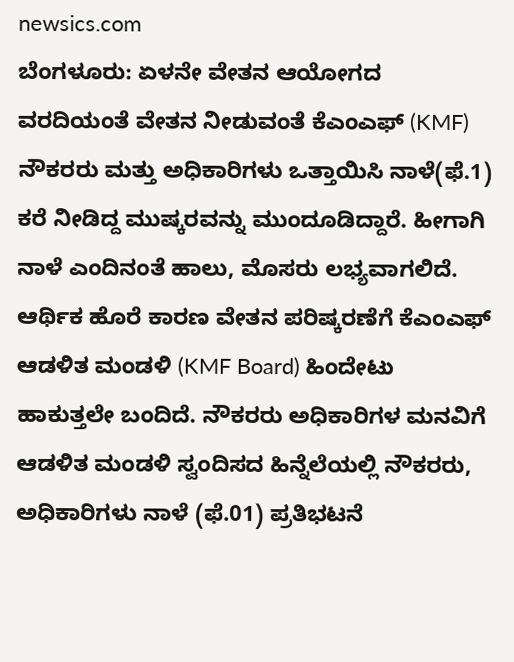newsics.com
ಬೆಂಗಳೂರು: ಏಳನೇ ವೇತನ ಆಯೋಗದ ವರದಿಯಂತೆ ವೇತನ ನೀಡುವಂತೆ ಕೆಎಂಎಫ್ (KMF) ನೌಕರರು ಮತ್ತು ಅಧಿಕಾರಿಗಳು ಒತ್ತಾಯಿಸಿ ನಾಳೆ(ಫೆ.1) ಕರೆ ನೀಡಿದ್ದ ಮುಷ್ಕರವನ್ನು ಮುಂದೂಡಿದ್ದಾರೆ. ಹೀಗಾಗಿ ನಾಳೆ ಎಂದಿನಂತೆ ಹಾಲು, ಮೊಸರು ಲಭ್ಯವಾಗಲಿದೆ.
ಆರ್ಥಿಕ ಹೊರೆ ಕಾರಣ ವೇತನ ಪರಿಷ್ಕರಣೆಗೆ ಕೆಎಂಎಫ್ ಆಡಳಿತ ಮಂಡಳಿ (KMF Board) ಹಿಂದೇಟು ಹಾಕುತ್ತಲೇ ಬಂದಿದೆ. ನೌಕರರು ಅಧಿಕಾರಿಗಳ ಮನವಿಗೆ ಆಡಳಿತ ಮಂಡಳಿ ಸ್ವಂದಿಸದ ಹಿನ್ನೆಲೆಯಲ್ಲಿ ನೌಕರರು, ಅಧಿಕಾರಿಗಳು ನಾಳೆ (ಫೆ.01) ಪ್ರತಿಭಟನೆ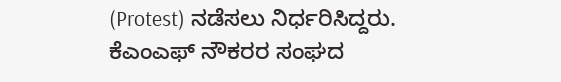(Protest) ನಡೆಸಲು ನಿರ್ಧರಿಸಿದ್ದರು.
ಕೆಎಂಎಫ್ ನೌಕರರ ಸಂಘದ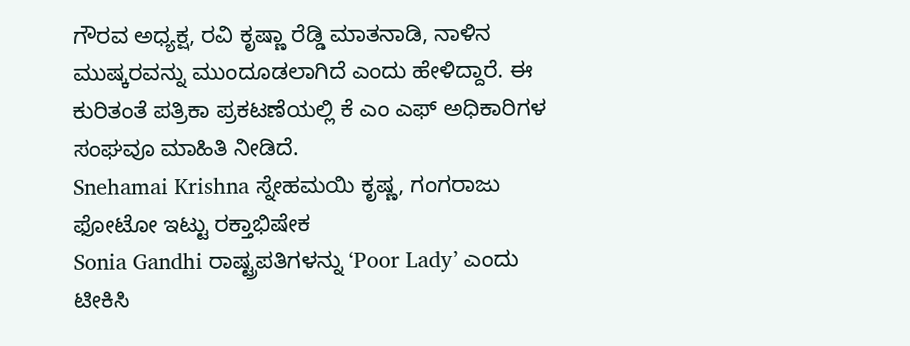ಗೌರವ ಅಧ್ಯಕ್ಷ, ರವಿ ಕೃಷ್ಣಾ ರೆಡ್ಡಿ ಮಾತನಾಡಿ, ನಾಳಿನ ಮುಷ್ಕರವನ್ನು ಮುಂದೂಡಲಾಗಿದೆ ಎಂದು ಹೇಳಿದ್ದಾರೆ. ಈ ಕುರಿತಂತೆ ಪತ್ರಿಕಾ ಪ್ರಕಟಣೆಯಲ್ಲಿ ಕೆ ಎಂ ಎಫ್ ಅಧಿಕಾರಿಗಳ ಸಂಘವೂ ಮಾಹಿತಿ ನೀಡಿದೆ.
Snehamai Krishna ಸ್ನೇಹಮಯಿ ಕೃಷ್ಣ, ಗಂಗರಾಜು ಫೋಟೋ ಇಟ್ಟು ರಕ್ತಾಭಿಷೇಕ
Sonia Gandhi ರಾಷ್ಟ್ರಪತಿಗಳನ್ನು ‘Poor Lady’ ಎಂದು ಟೀಕಿಸಿ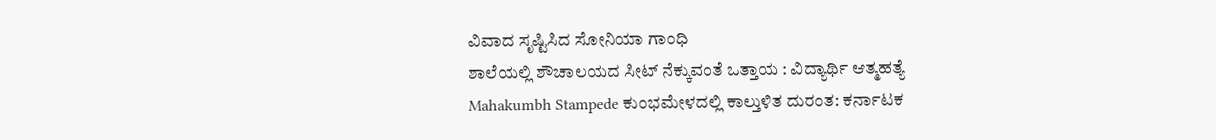ವಿವಾದ ಸೃಷ್ಟಿಸಿದ ಸೋನಿಯಾ ಗಾಂಧಿ
ಶಾಲೆಯಲ್ಲಿ ಶೌಚಾಲಯದ ಸೀಟ್ ನೆಕ್ಕುವಂತೆ ಒತ್ತಾಯ : ವಿದ್ಯಾರ್ಥಿ ಆತ್ಮಹತ್ಯೆ
Mahakumbh Stampede ಕುಂಭಮೇಳದಲ್ಲಿ ಕಾಲ್ತುಳಿತ ದುರಂತ: ಕರ್ನಾಟಕ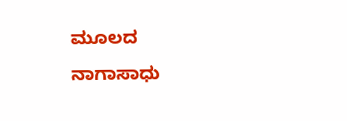ಮೂಲದ ನಾಗಾಸಾಧು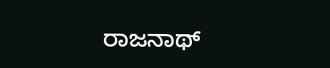ರಾಜನಾಥ್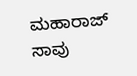ಮಹಾರಾಜ್ ಸಾವು